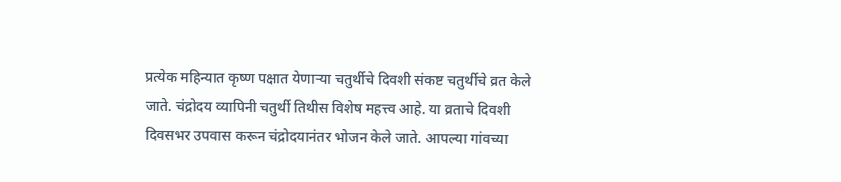प्रत्येक महिन्यात कृष्ण पक्षात येणाऱ्या चतुर्थीचे दिवशी संकष्ट चतुर्थीचे व्रत केले जाते. चंद्रोदय व्यापिनी चतुर्थी तिथीस विशेष महत्त्व आहे. या व्रताचे दिवशी दिवसभर उपवास करून चंद्रोदयानंतर भोजन केले जाते. आपल्या गांवच्या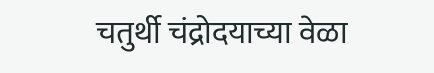चतुर्थी चंद्रोदयाच्या वेळा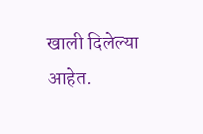खाली दिलेल्या आहेत.